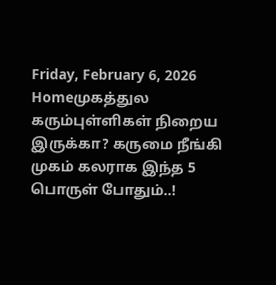Friday, February 6, 2026
Homeமுகத்துல கரும்புள்ளிகள் நிறைய இருக்கா? கருமை நீங்கி முகம் கலராக இந்த 5 பொருள் போதும்..!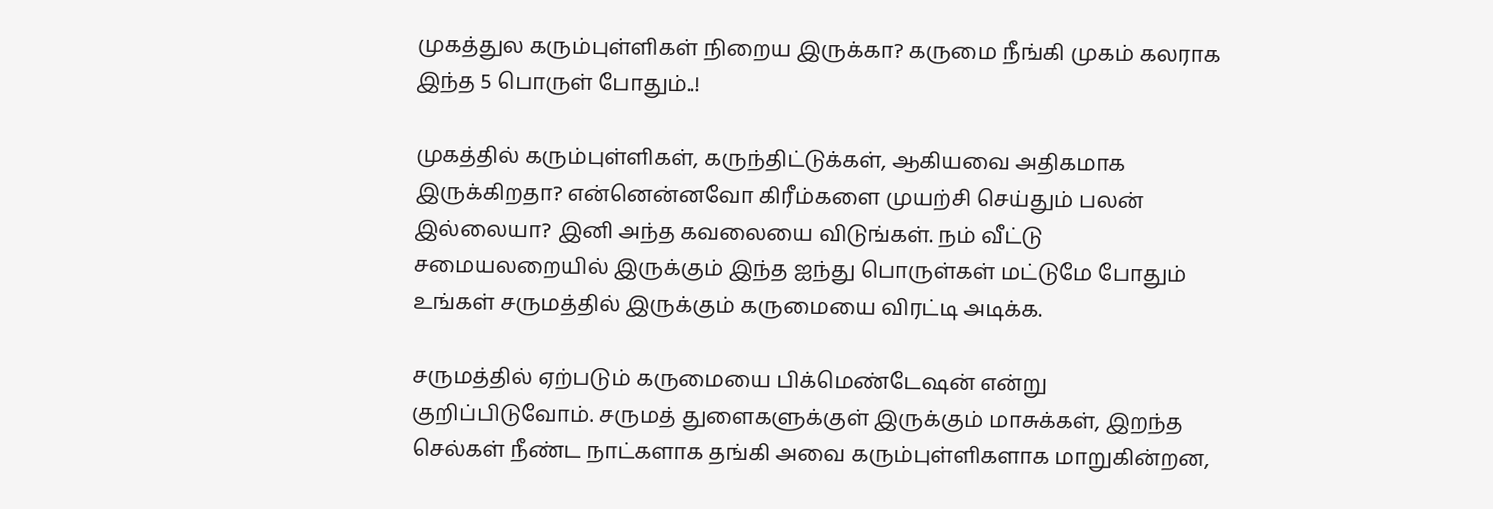முகத்துல கரும்புள்ளிகள் நிறைய இருக்கா? கருமை நீங்கி முகம் கலராக இந்த 5 பொருள் போதும்..!

முகத்தில் கரும்புள்ளிகள், கருந்திட்டுக்கள், ஆகியவை அதிகமாக இருக்கிறதா? என்னென்னவோ கிரீம்களை முயற்சி செய்தும் பலன் இல்லையா? இனி அந்த கவலையை விடுங்கள். நம் வீட்டு சமையலறையில் இருக்கும் இந்த ஐந்து பொருள்கள் மட்டுமே போதும் உங்கள் சருமத்தில் இருக்கும் கருமையை விரட்டி அடிக்க.

சருமத்தில் ஏற்படும் கருமையை பிக்மெண்டேஷன் என்று குறிப்பிடுவோம். சருமத் துளைகளுக்குள் இருக்கும் மாசுக்கள், இறந்த செல்கள் நீண்ட நாட்களாக தங்கி அவை கரும்புள்ளிகளாக மாறுகின்றன,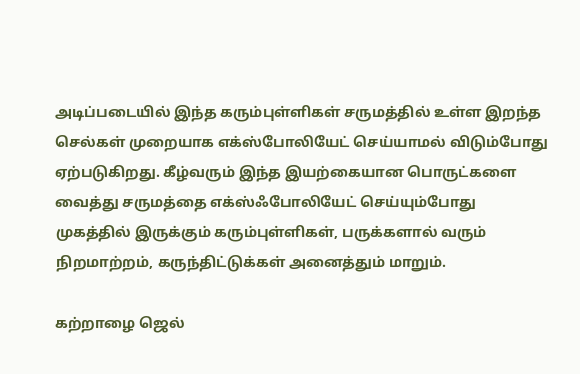அடிப்படையில் இந்த கரும்புள்ளிகள் சருமத்தில் உள்ள இறந்த செல்கள் முறையாக எக்ஸ்போலியேட் செய்யாமல் விடும்போது ஏற்படுகிறது. கீழ்வரும் இந்த இயற்கையான பொருட்களை வைத்து சருமத்தை எக்ஸ்ஃபோலியேட் செய்யும்போது முகத்தில் இருக்கும் கரும்புள்ளிகள், பருக்களால் வரும் நிறமாற்றம், கருந்திட்டுக்கள் அனைத்தும் மாறும்.

கற்றாழை ஜெல்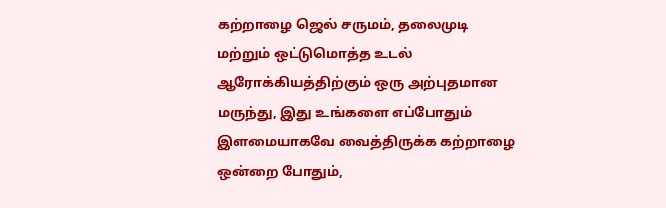கற்றாழை ஜெல் சருமம், தலைமுடி மற்றும் ஒட்டுமொத்த உடல் ஆரோக்கியத்திற்கும் ஒரு அற்புதமான மருந்து, இது உங்களை எப்போதும் இளமையாகவே வைத்திருக்க கற்றாழை ஒன்றை போதும்,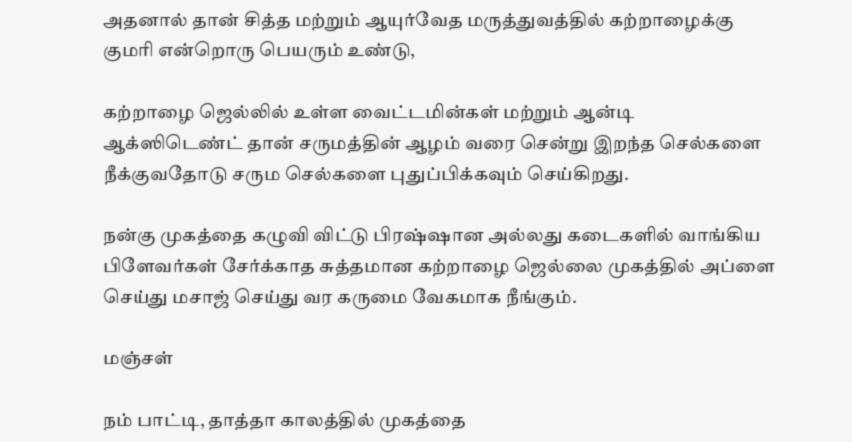அதனால் தான் சித்த மற்றும் ஆயுர்வேத மருத்துவத்தில் கற்றாழைக்கு குமரி என்றொரு பெயரும் உண்டு,

கற்றாழை ஜெல்லில் உள்ள வைட்டமின்கள் மற்றும் ஆன்டி ஆக்ஸிடெண்ட் தான் சருமத்தின் ஆழம் வரை சென்று இறந்த செல்களை நீக்குவதோடு சரும செல்களை புதுப்பிக்கவும் செய்கிறது.

நன்கு முகத்தை கழுவி விட்டு பிரஷ்ஷான அல்லது கடைகளில் வாங்கிய பிளேவர்கள் சேர்க்காத சுத்தமான கற்றாழை ஜெல்லை முகத்தில் அப்ளை செய்து மசாஜ் செய்து வர கருமை வேகமாக நீங்கும்.

மஞ்சள்

நம் பாட்டி, தாத்தா காலத்தில் முகத்தை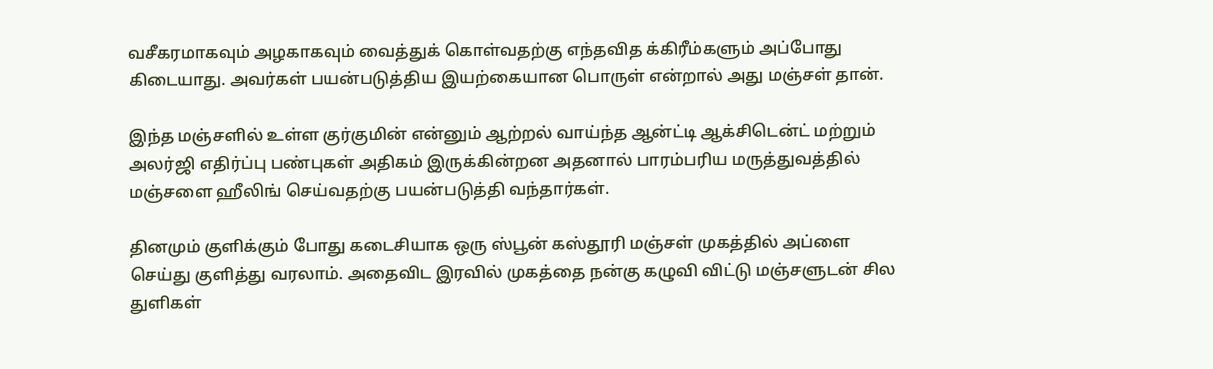வசீகரமாகவும் அழகாகவும் வைத்துக் கொள்வதற்கு எந்தவித க்கிரீம்களும் அப்போது கிடையாது. அவர்கள் பயன்படுத்திய இயற்கையான பொருள் என்றால் அது மஞ்சள் தான்.

இந்த மஞ்சளில் உள்ள குர்குமின் என்னும் ஆற்றல் வாய்ந்த ஆன்ட்டி ஆக்சிடென்ட் மற்றும் அலர்ஜி எதிர்ப்பு பண்புகள் அதிகம் இருக்கின்றன அதனால் பாரம்பரிய மருத்துவத்தில் மஞ்சளை ஹீலிங் செய்வதற்கு பயன்படுத்தி வந்தார்கள்.

தினமும் குளிக்கும் போது கடைசியாக ஒரு ஸ்பூன் கஸ்தூரி மஞ்சள் முகத்தில் அப்ளை செய்து குளித்து வரலாம். அதைவிட இரவில் முகத்தை நன்கு கழுவி விட்டு மஞ்சளுடன் சில துளிகள்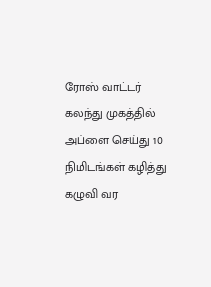ரோஸ் வாட்டர் கலந்து முகத்தில் அப்ளை செய்து 10 நிமிடங்கள் கழித்து கழுவி வர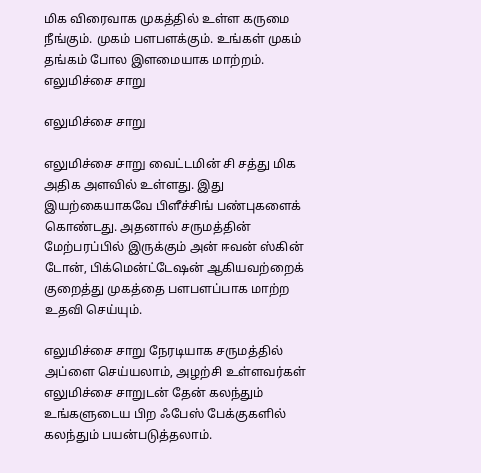மிக விரைவாக முகத்தில் உள்ள கருமை நீங்கும். முகம் பளபளக்கும். உங்கள் முகம் தங்கம் போல இளமையாக மாற்றம்.
எலுமிச்சை சாறு

எலுமிச்சை சாறு

எலுமிச்சை சாறு வைட்டமின் சி சத்து மிக அதிக அளவில் உள்ளது. இது இயற்கையாகவே பிளீச்சிங் பண்புகளைக் கொண்டது. அதனால் சருமத்தின் மேற்பரப்பில் இருக்கும் அன் ஈவன் ஸ்கின் டோன், பிக்மென்ட்டேஷன் ஆகியவற்றைக் குறைத்து முகத்தை பளபளப்பாக மாற்ற உதவி செய்யும்.

எலுமிச்சை சாறு நேரடியாக சருமத்தில் அப்ளை செய்யலாம், அழற்சி உள்ளவர்கள் எலுமிச்சை சாறுடன் தேன் கலந்தும் உங்களுடைய பிற ஃபேஸ் பேக்குகளில் கலந்தும் பயன்படுத்தலாம்.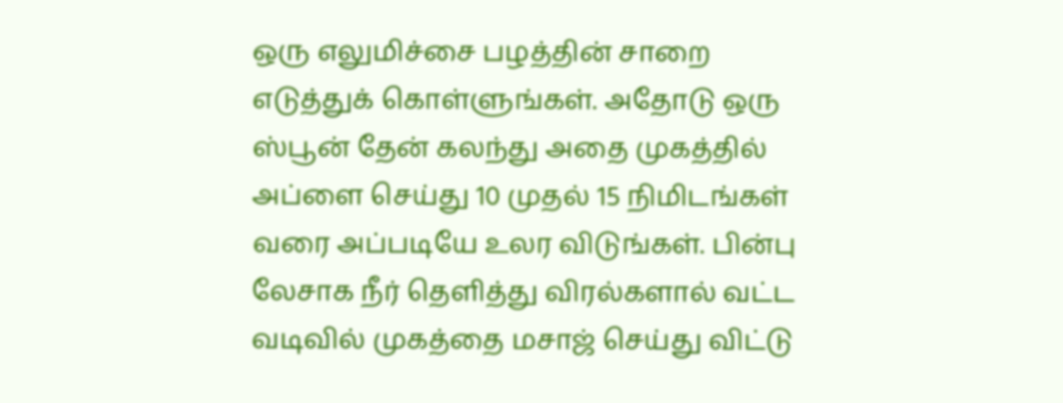ஒரு எலுமிச்சை பழத்தின் சாறை எடுத்துக் கொள்ளுங்கள். அதோடு ஒரு ஸ்பூன் தேன் கலந்து அதை முகத்தில் அப்ளை செய்து 10 முதல் 15 நிமிடங்கள் வரை அப்படியே உலர விடுங்கள். பின்பு லேசாக நீர் தெளித்து விரல்களால் வட்ட வடிவில் முகத்தை மசாஜ் செய்து விட்டு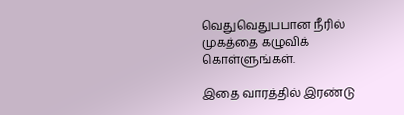வெதுவெதுபபான நீரில் முகத்தை கழுவிக் கொள்ளுங்கள்.

இதை வாரத்தில் இரண்டு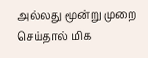அல்லது மூன்று முறை செய்தால் மிக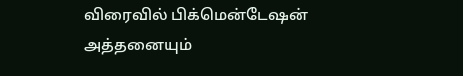விரைவில் பிக்மென்டேஷன் அத்தனையும்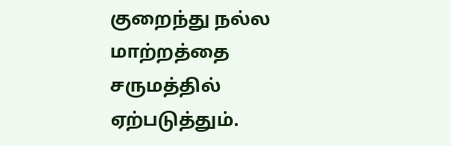குறைந்து நல்ல மாற்றத்தை சருமத்தில் ஏற்படுத்தும்.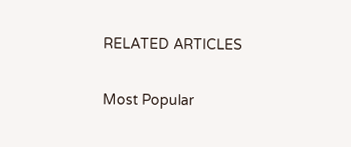RELATED ARTICLES

Most Popular